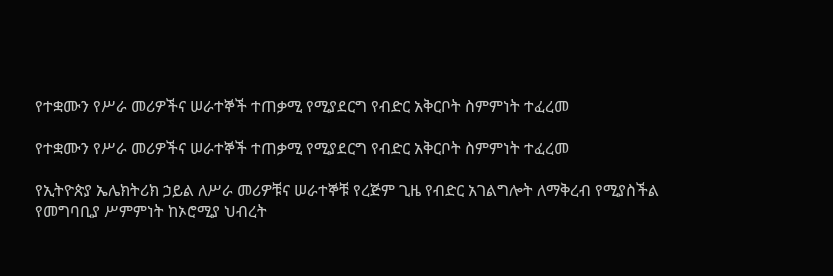የተቋሙን የሥራ መሪዎችና ሠራተኞች ተጠቃሚ የሚያደርግ የብድር አቅርቦት ስምምነት ተፈረመ

የተቋሙን የሥራ መሪዎችና ሠራተኞች ተጠቃሚ የሚያደርግ የብድር አቅርቦት ስምምነት ተፈረመ

የኢትዮጵያ ኤሌክትሪክ ኃይል ለሥራ መሪዎቹና ሠራተኞቹ የረጅም ጊዜ የብድር አገልግሎት ለማቅረብ የሚያስችል የመግባቢያ ሥምምነት ከኦሮሚያ ህብረት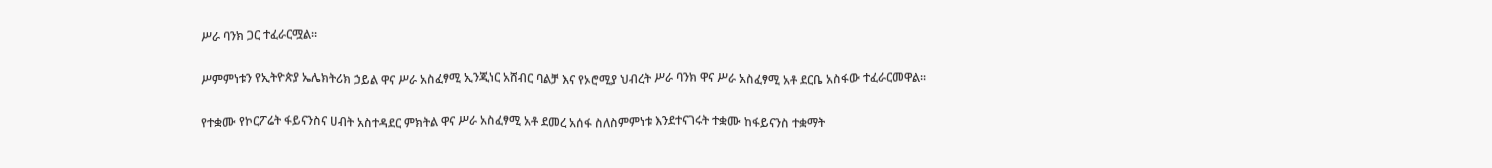ሥራ ባንክ ጋር ተፈራርሟል፡፡

ሥምምነቱን የኢትዮጵያ ኤሌክትሪክ ኃይል ዋና ሥራ አስፈፃሚ ኢንጂነር አሸብር ባልቻ እና የኦሮሚያ ህብረት ሥራ ባንክ ዋና ሥራ አስፈፃሚ አቶ ደርቤ አስፋው ተፈራርመዋል፡፡

የተቋሙ የኮርፖሬት ፋይናንስና ሀብት አስተዳደር ምክትል ዋና ሥራ አስፈፃሚ አቶ ደመረ አሰፋ ስለስምምነቱ እንደተናገሩት ተቋሙ ከፋይናንስ ተቋማት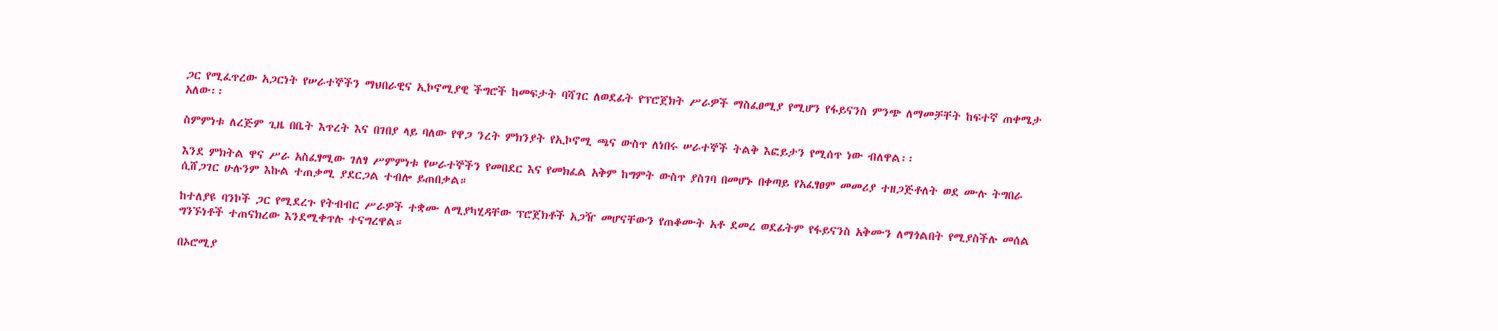ጋር የሚፈጥረው አጋርነት የሠራተኞችን ማህበራዊና ኢኮኖሚያዊ ችግሮች ከመፍታት ባሻገር ለወደፊት የፕሮጀክት ሥራዎች ማስፈፀሚያ የሚሆን የፋይናንስ ምንጭ ለማመቻቸት ከፍተኛ ጠቀሜታ አለው፡፡

ስምምነቱ ለረጅም ጊዜ በቤት እጥረት እና በገበያ ላይ ባለው የዋጋ ንረት ምክንያት የኢኮኖሚ ጫና ውስጥ ለነበሩ ሠራተኞች ትልቅ እፎይታን የሚሰጥ ነው ብለዋል፡፡

እንደ ምክትል ዋና ሥራ አስፈፃሚው ገለፃ ሥምምነቱ የሠራተኞችን የመበደር እና የመክፈል አቅም ከግምት ውስጥ ያስገባ በመሆኑ በቀጣይ የአፈፃፀም መመሪያ ተዘጋጅቶለት ወደ ሙሉ ትግበራ ሲሸጋገር ሁሉንም እኩል ተጠቃሚ ያደርጋል ተብሎ ይጠበቃል።

ከተለያዩ ባንኮች ጋር የሚደረጉ የትብብር ሥራዎች ተቋሙ ለሚያካሂዳቸው ፕሮጀክቶች አጋዥ መሆናቸውን የጠቆሙት አቶ ደመረ ወደፊትም የፋይናንስ አቅሙን ለማጎልበት የሚያስችሉ መሰል ግንኙነቶች ተጠናክረው እንደሚቀጥሉ ተናግረዋል።

በኦሮሚያ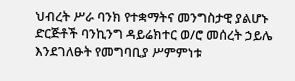ህብረት ሥራ ባንክ የተቋማትና መንግስታዊ ያልሆኑ ድርጅቶች ባንኪንግ ዳይሬክተር ወ/ሮ መሰረት ኃይሌ እንደገለፁት የመግባቢያ ሥምምነቱ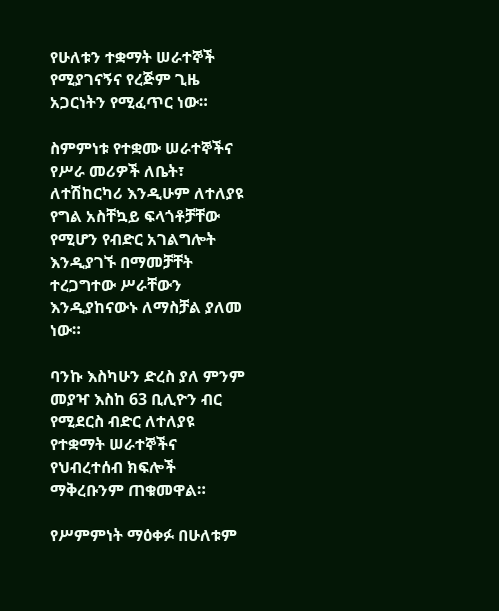የሁለቱን ተቋማት ሠራተኞች የሚያገናኝና የረጅም ጊዜ አጋርነትን የሚፈጥር ነው።

ስምምነቱ የተቋሙ ሠራተኞችና የሥራ መሪዎች ለቤት፣ ለተሽከርካሪ እንዲሁም ለተለያዩ የግል አስቸኳይ ፍላጎቶቻቸው የሚሆን የብድር አገልግሎት እንዲያገኙ በማመቻቸት ተረጋግተው ሥራቸውን እንዲያከናውኑ ለማስቻል ያለመ ነው።

ባንኩ እስካሁን ድረስ ያለ ምንም መያዣ እስከ 63 ቢሊዮን ብር የሚደርስ ብድር ለተለያዩ የተቋማት ሠራተኞችና የህብረተሰብ ክፍሎች ማቅረቡንም ጠቁመዋል።

የሥምምነት ማዕቀፉ በሁለቱም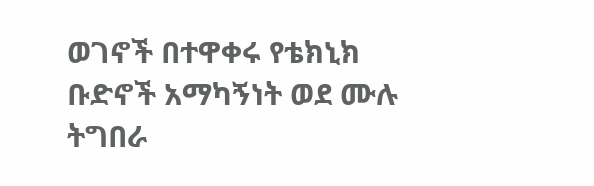ወገኖች በተዋቀሩ የቴክኒክ ቡድኖች አማካኝነት ወደ ሙሉ ትግበራ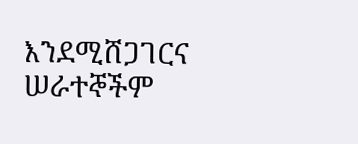እንደሚሸጋገርና ሠራተኞችም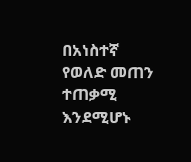በአነስተኛ የወለድ መጠን ተጠቃሚ እንደሚሆኑ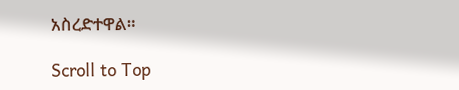አስረድተዋል።

Scroll to Top